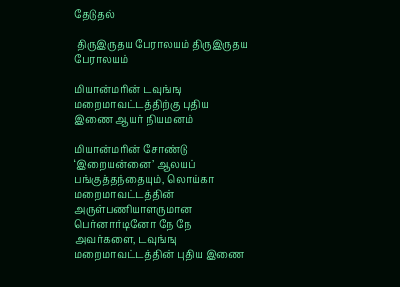தேடுதல்

 திருஇருதய பேராலயம் திருஇருதய பேராலயம்

மியான்மரின் டவுங்ஙு மறைமாவட்டத்திற்கு புதிய இணை ஆயர் நியமனம்

மியான்மரின் சோண்டு ‘இறையன்னை’ ஆலயப் பங்குத்தந்தையும், லொய்கா மறைமாவட்டத்தின் அருள்பணியாளருமான பெர்னார்டினோ நே நே அவர்களை, டவுங்ஙு மறைமாவட்டத்தின் புதிய இணை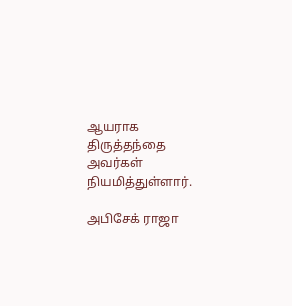ஆயராக திருத்தந்தை அவர்கள் நியமித்துள்ளார்.

அபிசேக் ராஜா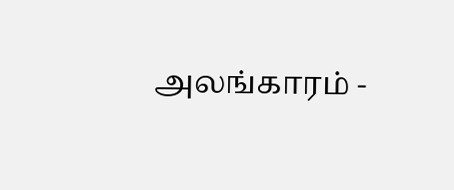அலங்காரம் -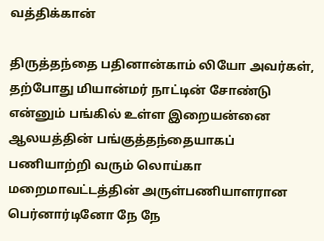வத்திக்கான்

திருத்தந்தை பதினான்காம் லியோ அவர்கள், தற்போது மியான்மர் நாட்டின் சோண்டு என்னும் பங்கில் உள்ள இறையன்னை ஆலயத்தின் பங்குத்தந்தையாகப் பணியாற்றி வரும் லொய்கா மறைமாவட்டத்தின் அருள்பணியாளரான பெர்னார்டினோ நே நே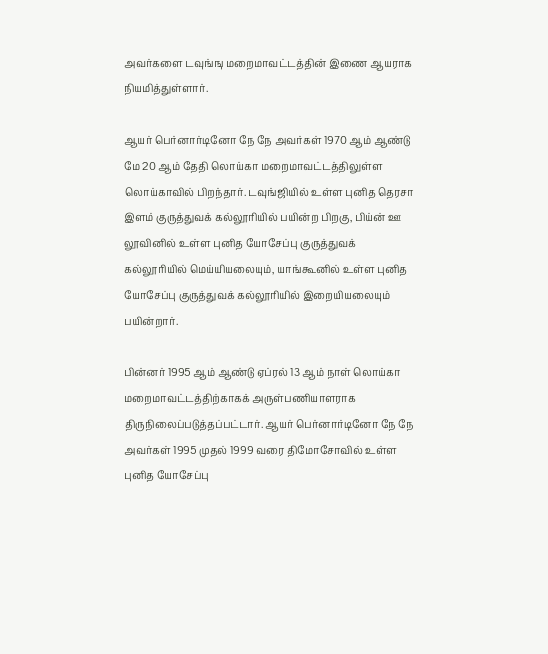அவர்களை டவுங்ஙு மறைமாவட்டத்தின் இணை ஆயராக நியமித்துள்ளார்.

ஆயர் பெர்னார்டினோ நே நே அவர்கள் 1970 ஆம் ஆண்டு மே 20 ஆம் தேதி லொய்கா மறைமாவட்டத்திலுள்ள லொய்காவில் பிறந்தார். டவுங்ஜியில் உள்ள புனித தெரசா இளம் குருத்துவக் கல்லூரியில் பயின்ற பிறகு, பிய்ன் ஊ லூவினில் உள்ள புனித யோசேப்பு குருத்துவக் கல்லூரியில் மெய்யியலையும், யாங்கூனில் உள்ள புனித யோசேப்பு குருத்துவக் கல்லூரியில் இறையியலையும் பயின்றார்.

பின்னர் 1995 ஆம் ஆண்டு ஏப்ரல் 13 ஆம் நாள் லொய்கா மறைமாவட்டத்திற்காகக் அருள்பணியாளராக திருநிலைப்படுத்தப்பட்டார். ஆயர் பெர்னார்டினோ நே நே அவர்கள் 1995 முதல் 1999 வரை திமோசோவில் உள்ள புனித யோசேப்பு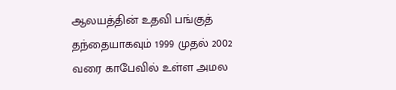ஆலயத்தின் உதவி பங்குத் தந்தையாகவும் 1999 முதல் 2002 வரை காபேவில் உள்ள அமல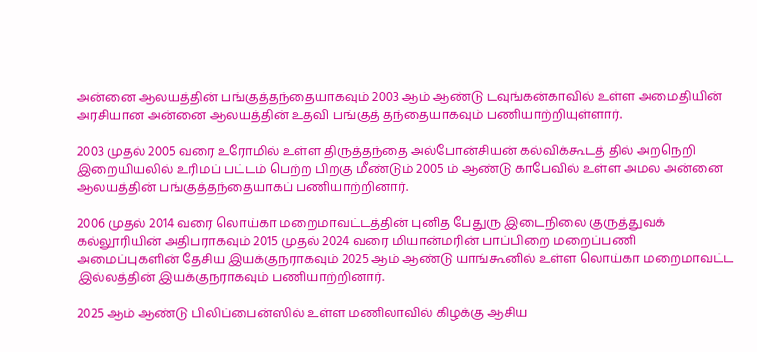அன்னை ஆலயத்தின் பங்குத்தந்தையாகவும் 2003 ஆம் ஆண்டு டவுங்கன்காவில் உள்ள அமைதியின் அரசியான அன்னை ஆலயத்தின் உதவி பங்குத் தந்தையாகவும் பணியாற்றியுள்ளார்.

2003 முதல் 2005 வரை உரோமில் உள்ள திருத்தந்தை அல்போன்சியன் கல்விக்கூடத் தில் அறநெறி இறையியலில் உரிமப் பட்டம் பெற்ற பிறகு மீண்டும் 2005 ம் ஆண்டு காபேவில் உள்ள அமல அன்னை ஆலயத்தின் பங்குத்தந்தையாகப் பணியாற்றினார்.

2006 முதல் 2014 வரை லொய்கா மறைமாவட்டத்தின் புனித பேதுரு இடைநிலை குருத்துவக் கல்லூரியின் அதிபராகவும் 2015 முதல் 2024 வரை மியான்மரின் பாப்பிறை மறைப்பணி அமைப்புகளின் தேசிய இயக்குநராகவும் 2025 ஆம் ஆண்டு யாங்கூனில் உள்ள லொய்கா மறைமாவட்ட இல்லத்தின் இயக்குநராகவும் பணியாற்றினார்.

2025 ஆம் ஆண்டு பிலிப்பைன்ஸில் உள்ள மணிலாவில் கிழக்கு ஆசிய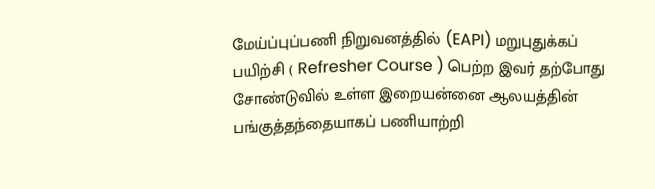மேய்ப்புப்பணி நிறுவனத்தில் (EAPI) மறுபுதுக்கப் பயிற்சி ( Refresher Course ) பெற்ற இவர் தற்போது சோண்டுவில் உள்ள இறையன்னை ஆலயத்தின் பங்குத்தந்தையாகப் பணியாற்றி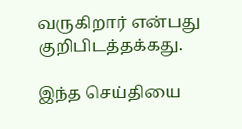வருகிறார் என்பது குறிபிடத்தக்கது.

இந்த செய்தியை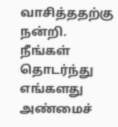வாசித்ததற்கு நன்றி. நீங்கள் தொடர்ந்து எங்களது அண்மைச்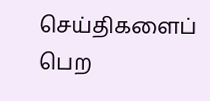செய்திகளைப் பெற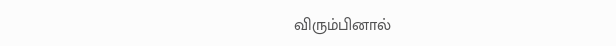விரும்பினால்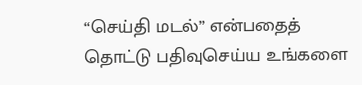“செய்தி மடல்” என்பதைத் தொட்டு பதிவுசெய்ய உங்களை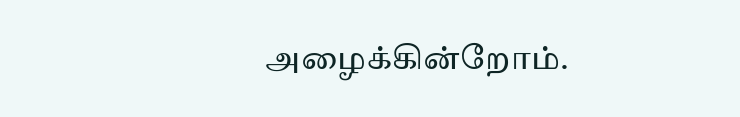அழைக்கின்றோம்.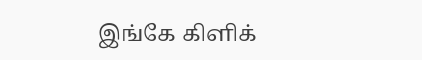இங்கே கிளிக்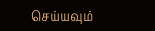செய்யவும்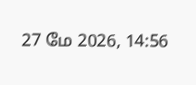27 மே 2026, 14:56